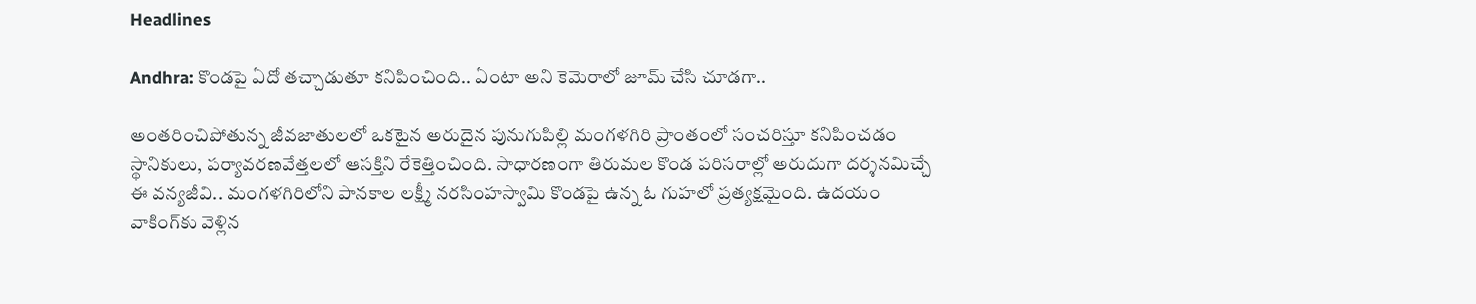Headlines

Andhra: కొండపై ఏదో తచ్చాడుతూ కనిపించింది.. ఏంటా అని కెమెరాలో జూమ్ చేసి చూడగా..

అంతరించిపోతున్న జీవజాతులలో ఒకటైన అరుదైన పునుగుపిల్లి మంగళగిరి ప్రాంతంలో సంచరిస్తూ కనిపించడం స్థానికులు, పర్యావరణవేత్తలలో ఆసక్తిని రేకెత్తించింది. సాధారణంగా తిరుమల కొండ పరిసరాల్లో అరుదుగా దర్శనమిచ్చే ఈ వన్యజీవి.. మంగళగిరిలోని పానకాల లక్ష్మీ నరసింహస్వామి కొండపై ఉన్న ఓ గుహలో ప్రత్యక్షమైంది. ఉదయం వాకింగ్‌కు వెళ్లిన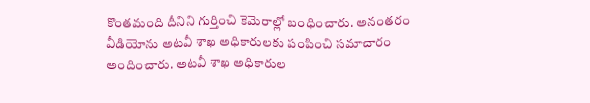కొంతమంది దీనిని గుర్తించి కెమెరాల్లో బంధించారు. అనంతరం వీడియోను అటవీ శాఖ అధికారులకు పంపించి సమాచారం అందించారు. అటవీ శాఖ అధికారుల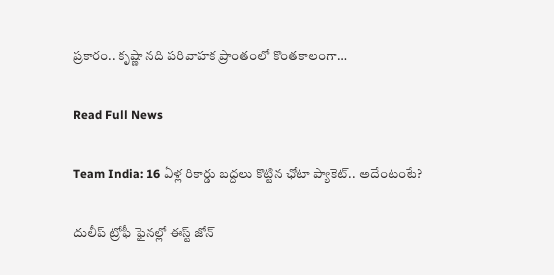ప్రకారం.. కృష్ణా నది పరివాహక ప్రాంతంలో కొంతకాలంగా…

Read Full News

Team India: 16 ఏళ్ల రికార్డు బద్దలు కొట్టిన ఛోటా ప్యాకెట్.. అదేంటంటే?

దులీప్ ట్రోఫీ ఫైనల్లో ఈస్ట్ జోన్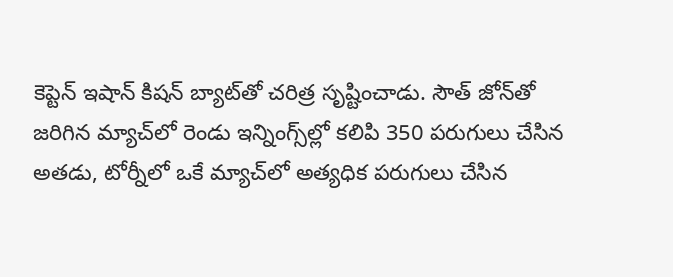కెప్టెన్ ఇషాన్ కిషన్ బ్యాట్‌తో చరిత్ర సృష్టించాడు. సౌత్ జోన్‌తో జరిగిన మ్యాచ్‌లో రెండు ఇన్నింగ్స్‌ల్లో కలిపి 350 పరుగులు చేసిన అతడు, టోర్నీలో ఒకే మ్యాచ్‌లో అత్యధిక పరుగులు చేసిన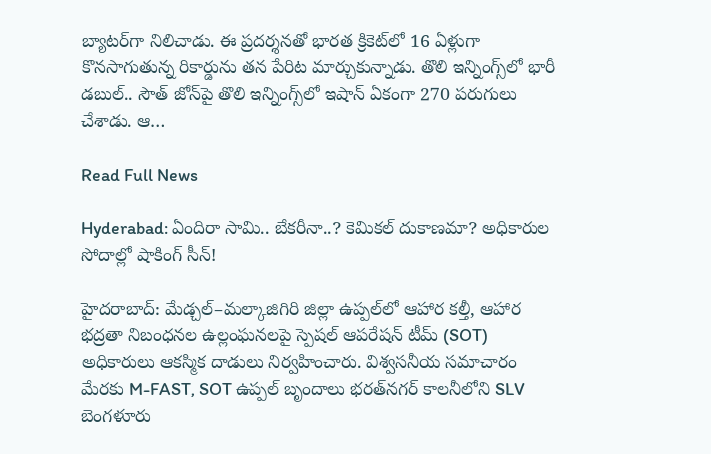బ్యాటర్‌గా నిలిచాడు. ఈ ప్రదర్శనతో భారత క్రికెట్‌లో 16 ఏళ్లుగా కొనసాగుతున్న రికార్డును తన పేరిట మార్చుకున్నాడు. తొలి ఇన్నింగ్స్‌లో భారీ డబుల్.. సౌత్ జోన్‌పై తొలి ఇన్నింగ్స్‌లో ఇషాన్ ఏకంగా 270 పరుగులు చేశాడు. ఆ…

Read Full News

Hyderabad: ఏందిరా సామి.. బేకరీనా..? కెమికల్ దుకాణమా? అధికారుల సోదాల్లో షాకింగ్ సీన్!

హైదరాబాద్: మేడ్చల్–మల్కాజిగిరి జిల్లా ఉప్పల్‌లో ఆహార కల్తీ, ఆహార భద్రతా నిబంధనల ఉల్లంఘనలపై స్పెషల్ ఆపరేషన్ టీమ్‌ (SOT) అధికారులు ఆకస్మిక దాడులు నిర్వహించారు. విశ్వసనీయ సమాచారం మేరకు M-FAST, SOT ఉప్పల్ బృందాలు భరత్‌నగర్ కాలనీలోని SLV బెంగళూరు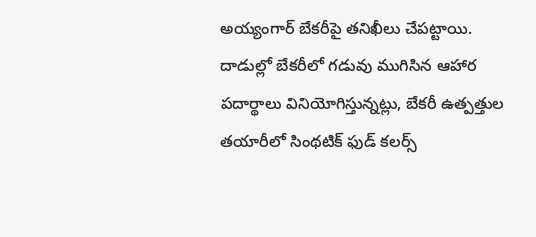అయ్యంగార్ బేకరీపై తనిఖీలు చేపట్టాయి. దాడుల్లో బేకరీలో గడువు ముగిసిన ఆహార పదార్థాలు వినియోగిస్తున్నట్లు, బేకరీ ఉత్పత్తుల తయారీలో సింథటిక్ ఫుడ్ కలర్స్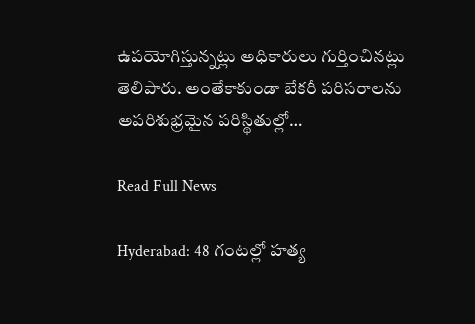ఉపయోగిస్తున్నట్లు అధికారులు గుర్తించినట్లు తెలిపారు. అంతేకాకుండా బేకరీ పరిసరాలను అపరిశుభ్రమైన పరిస్థితుల్లో…

Read Full News

Hyderabad: 48 గంటల్లో హత్య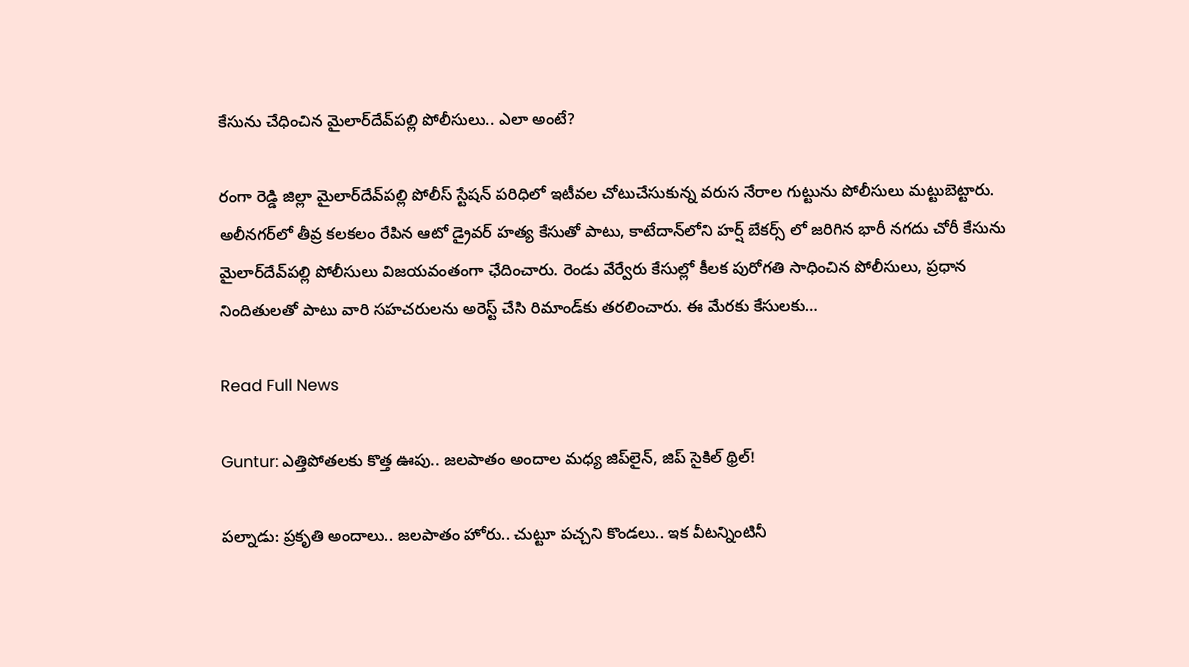కేసును చేధించిన మైలార్‌దేవ్‌పల్లి పోలీసులు.. ఎలా అంటే?

రంగా రెడ్డి జిల్లా మైలార్‌దేవ్‌పల్లి పోలీస్ స్టేషన్ పరిధిలో ఇటీవల చోటుచేసుకున్న వరుస నేరాల గుట్టును పోలీసులు మట్టుబెట్టారు. అలీనగర్‌లో తీవ్ర కలకలం రేపిన ఆటో డ్రైవర్ హత్య కేసుతో పాటు, కాటేదాన్‌లోని హర్ష్ బేకర్స్ లో జరిగిన భారీ నగదు చోరీ కేసును మైలార్‌దేవ్‌పల్లి పోలీసులు విజయవంతంగా ఛేదించారు. రెండు వేర్వేరు కేసుల్లో కీలక పురోగతి సాధించిన పోలీసులు, ప్రధాన నిందితులతో పాటు వారి సహచరులను అరెస్ట్ చేసి రిమాండ్‌కు తరలించారు. ఈ మేరకు కేసులకు…

Read Full News

Guntur: ఎత్తిపోతలకు కొత్త ఊపు.. జలపాతం అందాల మధ్య జిప్‌లైన్, జిప్ సైకిల్ థ్రిల్!

పల్నాడు: ప్రకృతి అందాలు.. జలపాతం హోరు.. చుట్టూ పచ్చని కొండలు.. ఇక వీటన్నింటినీ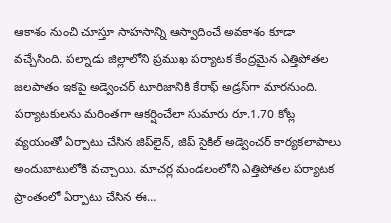ఆకాశం నుంచి చూస్తూ సాహసాన్ని ఆస్వాదించే అవకాశం కూడా వచ్చేసింది. పల్నాడు జిల్లాలోని ప్రముఖ పర్యాటక కేంద్రమైన ఎత్తిపోతల జలపాతం ఇకపై అడ్వెంచర్ టూరిజానికి కేరాఫ్ అడ్రస్‌గా మారనుంది. పర్యాటకులను మరింతగా ఆకర్షించేలా సుమారు రూ.1.70 కోట్ల వ్యయంతో ఏర్పాటు చేసిన జిప్‌లైన్, జిప్ సైకిల్ అడ్వెంచర్ కార్యకలాపాలు అందుబాటులోకి వచ్చాయి. మాచర్ల మండలంలోని ఎత్తిపోతల పర్యాటక ప్రాంతంలో ఏర్పాటు చేసిన ఈ…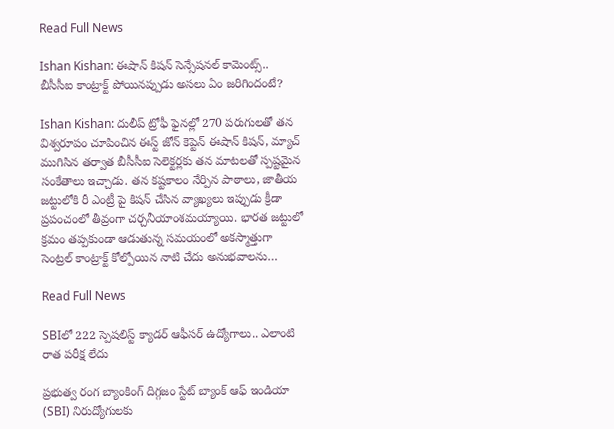Read Full News

Ishan Kishan: ఈషాన్ కిషన్ సెన్సేషనల్ కామెంట్స్.. బీసీసీఐ కాంట్రాక్ట్ పోయినప్పుడు అసలు ఏం జరిగిందంటే?

Ishan Kishan: దులీప్ ట్రోఫీ ఫైనల్లో 270 పరుగులతో తన విశ్వరూపం చూపించిన ఈస్ట్ జోన్ కెప్టెన్ ఈషాన్ కిషన్, మ్యాచ్ ముగిసిన తర్వాత బీసీసీఐ సెలెక్టర్లకు తన మాటలతో స్పష్టమైన సంకేతాలు ఇచ్చాడు. తన కష్టకాలం నేర్పిన పాఠాలు, జాతీయ జట్టులోకి రీ ఎంట్రీ పై కిషన్ చేసిన వ్యాఖ్యలు ఇప్పుడు క్రీడా ప్రపంచంలో తీవ్రంగా చర్చనీయాంశమయ్యాయి. భారత జట్టులో క్రమం తప్పకుండా ఆడుతున్న సమయంలో అకస్మాత్తుగా సెంట్రల్ కాంట్రాక్ట్ కోల్పోయిన నాటి చేదు అనుభవాలను…

Read Full News

SBIలో 222 స్పెషలిస్ట్ క్యాడర్ ఆఫీసర్ ఉద్యోగాలు.. ఎలాంటి రాత పరీక్ష లేదు

ప్రభుత్వ రంగ బ్యాంకింగ్ దిగ్గజం స్టేట్ బ్యాంక్ ఆఫ్ ఇండియా (SBI) నిరుద్యోగులకు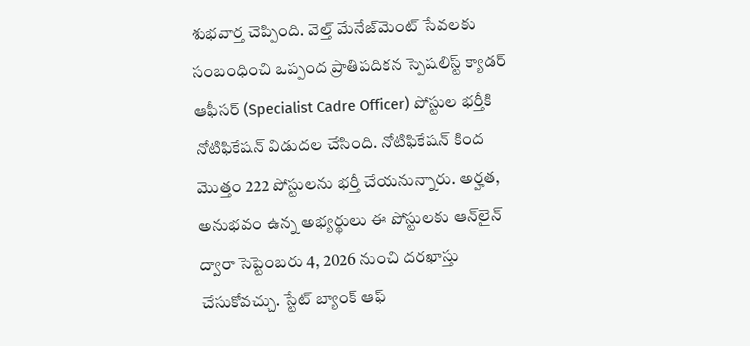శుభవార్త చెప్పింది. వెల్త్ మేనేజ్‌మెంట్ సేవలకు సంబంధించి ఒప్పంద ప్రాతిపదికన స్పెషలిస్ట్ క్యాడర్ ఆఫీసర్ (Specialist Cadre Officer) పోస్టుల భర్తీకి నోటిఫికేషన్ విడుదల చేసింది. నోటిఫికేషన్‌ కింద మొత్తం 222 పోస్టులను భర్తీ చేయనున్నారు. అర్హత, అనుభవం ఉన్న అభ్యర్థులు ఈ పోస్టులకు ఆన్‌లైన్‌ ద్వారా సెప్టెంబరు 4, 2026 నుంచి దరఖాస్తు చేసుకోవచ్చు. స్టేట్ బ్యాంక్ ఆఫ్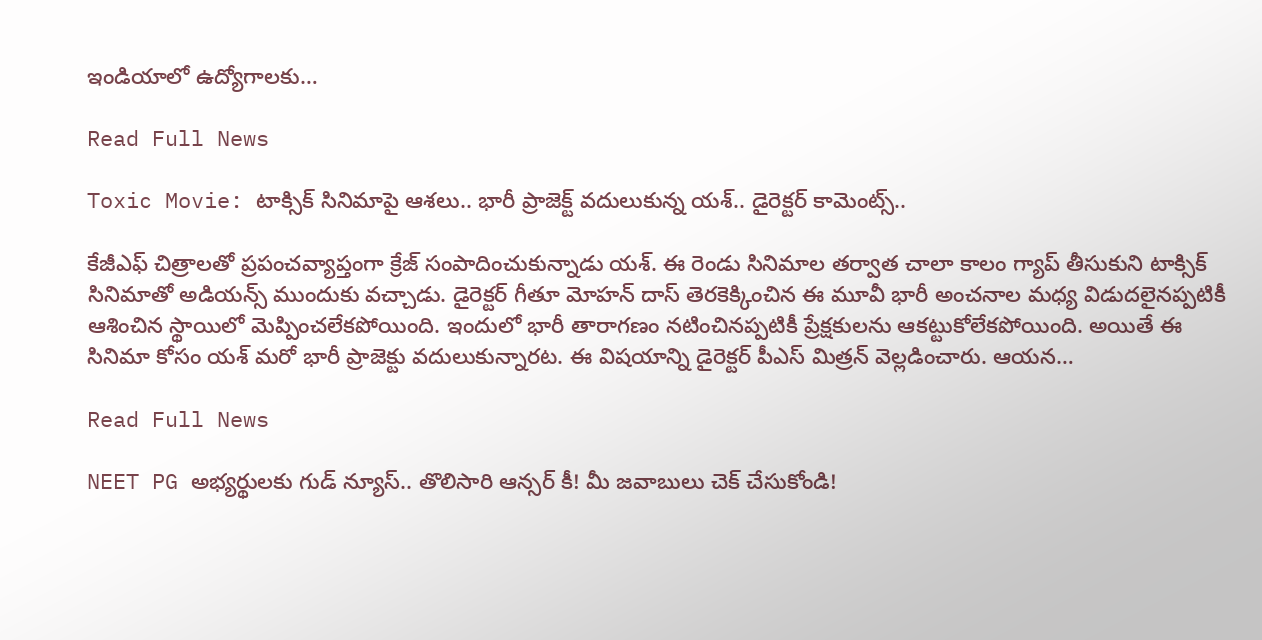ఇండియాలో ఉద్యోగాలకు…

Read Full News

Toxic Movie: టాక్సిక్ సినిమాపై ఆశలు.. భారీ ప్రాజెక్ట్ వదులుకున్న యశ్.. డైరెక్టర్ కామెంట్స్..

కేజీఎఫ్ చిత్రాలతో ప్రపంచవ్యాప్తంగా క్రేజ్ సంపాదించుకున్నాడు యశ్. ఈ రెండు సినిమాల తర్వాత చాలా కాలం గ్యాప్ తీసుకుని టాక్సిక్ సినిమాతో అడియన్స్ ముందుకు వచ్చాడు. డైరెక్టర్ గీతూ మోహన్ దాస్ తెరకెక్కించిన ఈ మూవీ భారీ అంచనాల మధ్య విడుదలైనప్పటికీ ఆశించిన స్థాయిలో మెప్పించలేకపోయింది. ఇందులో భారీ తారాగణం నటించినప్పటికీ ప్రేక్షకులను ఆకట్టుకోలేకపోయింది. అయితే ఈ సినిమా కోసం యశ్ మరో భారీ ప్రాజెక్టు వదులుకున్నారట. ఈ విషయాన్ని డైరెక్టర్ పీఎస్ మిత్రన్ వెల్లడించారు. ఆయన…

Read Full News

NEET PG అభ్యర్థులకు గుడ్ న్యూస్.. తొలిసారి ఆన్సర్ కీ! మీ జవాబులు చెక్ చేసుకోండి!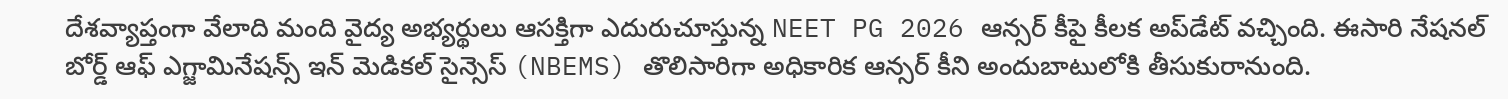దేశవ్యాప్తంగా వేలాది మంది వైద్య అభ్యర్థులు ఆసక్తిగా ఎదురుచూస్తున్న NEET PG 2026 ఆన్సర్ కీపై కీలక అప్‌డేట్ వచ్చింది. ఈసారి నేషనల్ బోర్డ్ ఆఫ్ ఎగ్జామినేషన్స్ ఇన్ మెడికల్ సైన్సెస్ (NBEMS) తొలిసారిగా అధికారిక ఆన్సర్ కీని అందుబాటులోకి తీసుకురానుంది.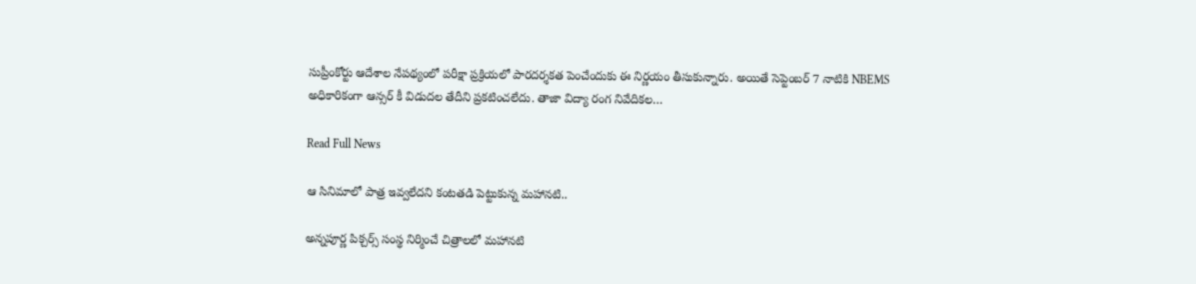సుప్రీంకోర్టు ఆదేశాల నేపథ్యంలో పరీక్షా ప్రక్రియలో పారదర్శకత పెంచేందుకు ఈ నిర్ణయం తీసుకున్నారు. అయితే సెప్టెంబర్ 7 నాటికి NBEMS అధికారికంగా ఆన్సర్ కీ విడుదల తేదీని ప్రకటించలేదు. తాజా విద్యా రంగ నివేదికల…

Read Full News

ఆ సినిమాలో పాత్ర ఇవ్వలేదని కంటతడి పెట్టుకున్న మహానటి..

అన్నపూర్ణ పిక్చర్స్ సంస్థ నిర్మించే చిత్రాలలో మహానటి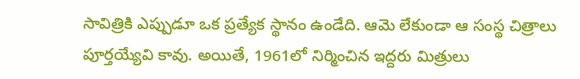సావిత్రికి ఎప్పుడూ ఒక ప్రత్యేక స్థానం ఉండేది. ఆమె లేకుండా ఆ సంస్థ చిత్రాలు పూర్తయ్యేవి కావు. అయితే, 1961లో నిర్మించిన ఇద్దరు మిత్రులు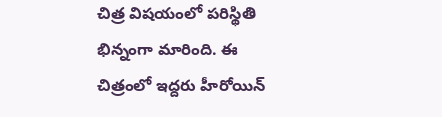చిత్ర విషయంలో పరిస్థితి భిన్నంగా మారింది. ఈ చిత్రంలో ఇద్దరు హీరోయిన్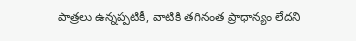పాత్రలు ఉన్నప్పటికీ, వాటికి తగినంత ప్రాధాన్యం లేదని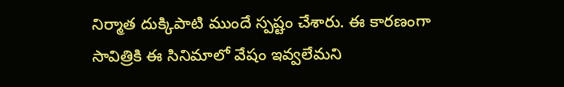నిర్మాత దుక్కిపాటి ముందే స్పష్టం చేశారు. ఈ కారణంగా సావిత్రికి ఈ సినిమాలో వేషం ఇవ్వలేమని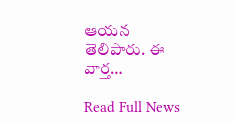ఆయన తెలిపారు. ఈ వార్త…

Read Full News